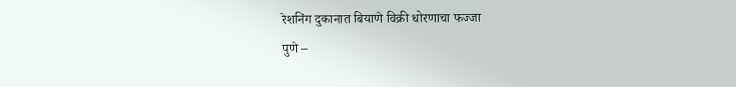रेशनिंग दुकानात बियाणे विक्री धोरणाचा फज्जा
पुणे –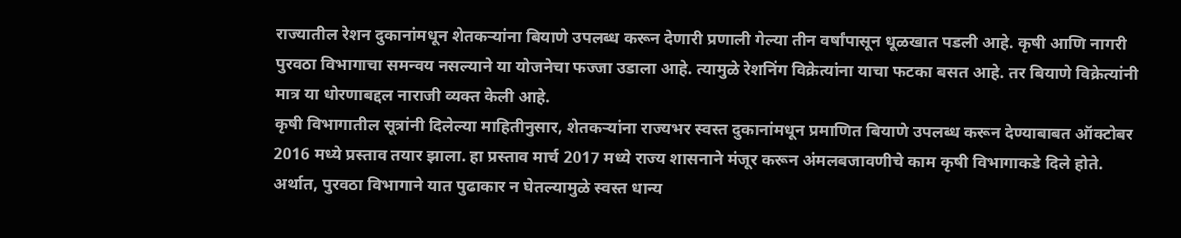राज्यातील रेशन दुकानांमधून शेतकऱ्यांना बियाणे उपलब्ध करून देणारी प्रणाली गेल्या तीन वर्षांपासून धूळखात पडली आहे. कृषी आणि नागरी पुरवठा विभागाचा समन्वय नसल्याने या योजनेचा फज्जा उडाला आहे. त्यामुळे रेशनिंग विक्रेत्यांना याचा फटका बसत आहे. तर बियाणे विक्रेत्यांनी मात्र या धोरणाबद्दल नाराजी व्यक्त केली आहे.
कृषी विभागातील सूत्रांनी दिलेल्या माहितीनुसार, शेतकऱ्यांना राज्यभर स्वस्त दुकानांमधून प्रमाणित बियाणे उपलब्ध करून देण्याबाबत ऑक्टोबर 2016 मध्ये प्रस्ताव तयार झाला. हा प्रस्ताव मार्च 2017 मध्ये राज्य शासनाने मंजूर करून अंमलबजावणीचे काम कृषी विभागाकडे दिले होते. अर्थात, पुरवठा विभागाने यात पुढाकार न घेतल्यामुळे स्वस्त धान्य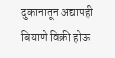दुकानातून अद्यापही बियाणे विक्री होऊ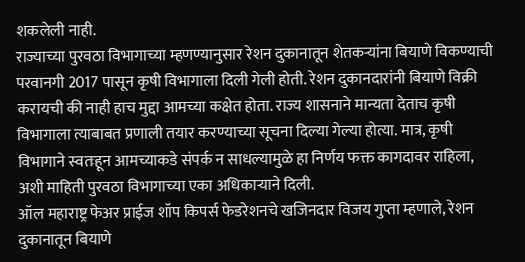शकलेली नाही.
राज्याच्या पुरवठा विभागाच्या म्हणण्यानुसार रेशन दुकानातून शेतकऱ्यांना बियाणे विकण्याची परवानगी 2017 पासून कृषी विभागाला दिली गेली होती. रेशन दुकानदारांनी बियाणे विक्री करायची की नाही हाच मुद्दा आमच्या कक्षेत होता. राज्य शासनाने मान्यता देताच कृषी विभागाला त्याबाबत प्रणाली तयार करण्याच्या सूचना दिल्या गेल्या होत्या. मात्र, कृषी विभागाने स्वतःहून आमच्याकडे संपर्क न साधल्यामुळे हा निर्णय फक्त कागदावर राहिला, अशी माहिती पुरवठा विभागाच्या एका अधिकाऱ्याने दिली.
ऑल महाराष्ट्र फेअर प्राईज शॉप किपर्स फेडरेशनचे खजिनदार विजय गुप्ता म्हणाले, रेशन दुकानातून बियाणे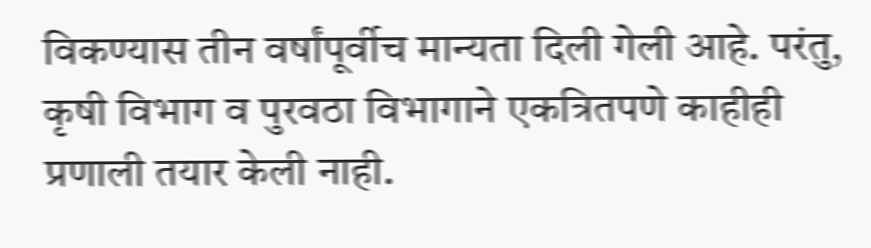विकण्यास तीन वर्षांपूर्वीच मान्यता दिली गेली आहे. परंतु, कृषी विभाग व पुरवठा विभागाने एकत्रितपणे काहीही प्रणाली तयार केली नाही.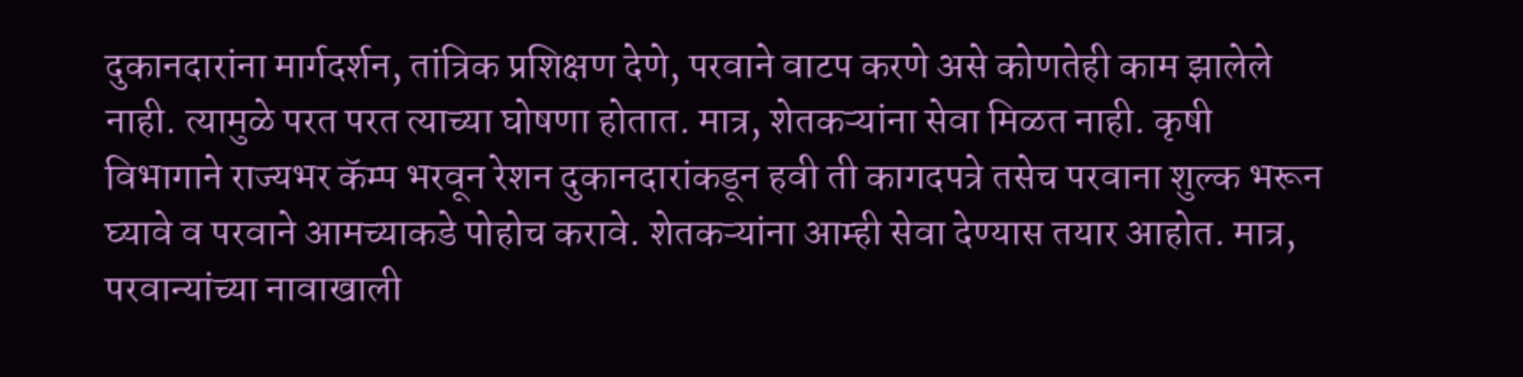दुकानदारांना मार्गदर्शन, तांत्रिक प्रशिक्षण देणे, परवाने वाटप करणे असे कोणतेही काम झालेले नाही. त्यामुळे परत परत त्याच्या घोषणा होतात. मात्र, शेतकऱ्यांना सेवा मिळत नाही. कृषी विभागाने राज्यभर कॅम्प भरवून रेशन दुकानदारांकडून हवी ती कागदपत्रे तसेच परवाना शुल्क भरून घ्यावे व परवाने आमच्याकडे पोहोच करावे. शेतकऱ्यांना आम्ही सेवा देण्यास तयार आहोत. मात्र, परवान्यांच्या नावाखाली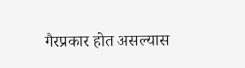गैरप्रकार होत असल्यास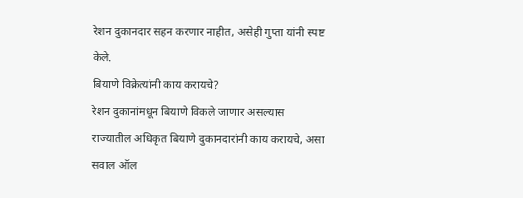रेशन दुकानदार सहन करणार नाहीत, असेही गुप्ता यांनी स्पष्ट केले.
बियाणे विक्रेत्यांनी काय करायचे?
रेशन दुकानांमधून बियाणे विकले जाणार असल्यास राज्यातील अधिकृत बियाणे दुकानदारांनी काय करायचे, असा सवाल ऑल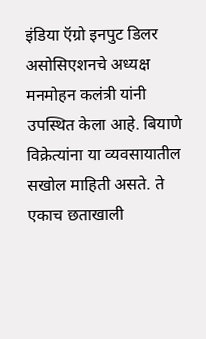इंडिया ऍग्रो इनपुट डिलर असोसिएशनचे अध्यक्ष मनमोहन कलंत्री यांनी उपस्थित केला आहे. बियाणे विक्रेत्यांना या व्यवसायातील सखोल माहिती असते. ते एकाच छताखाली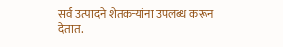सर्व उत्पादने शेतकऱ्यांना उपलब्ध करून देतात.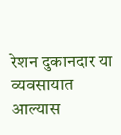रेशन दुकानदार या व्यवसायात आल्यास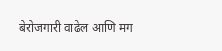बेरोजगारी वाढेल आणि मग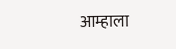आम्हाला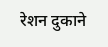रेशन दुकाने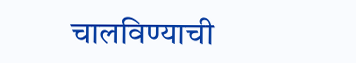चालविण्याची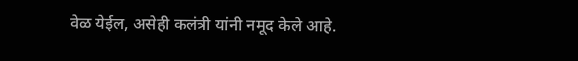वेळ येईल, असेही कलंत्री यांनी नमूद केले आहे.